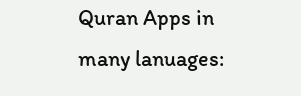Quran Apps in many lanuages: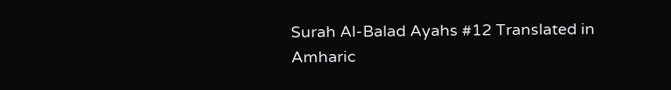Surah Al-Balad Ayahs #12 Translated in Amharic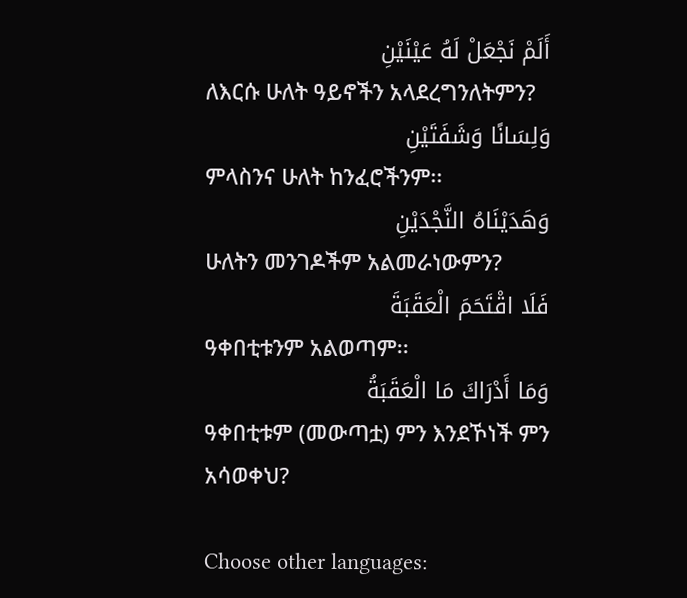أَلَمْ نَجْعَلْ لَهُ عَيْنَيْنِ
ለእርሱ ሁለት ዓይኖችን አላደረግንለትምን?
وَلِسَانًا وَشَفَتَيْنِ
ምላስንና ሁለት ከንፈሮችንም፡፡
وَهَدَيْنَاهُ النَّجْدَيْنِ
ሁለትን መንገዶችም አልመራነውምን?
فَلَا اقْتَحَمَ الْعَقَبَةَ
ዓቀበቲቱንም አልወጣም፡፡
وَمَا أَدْرَاكَ مَا الْعَقَبَةُ
ዓቀበቲቱም (መውጣቷ) ምን እንደኾነች ምን አሳወቀህ?

Choose other languages: